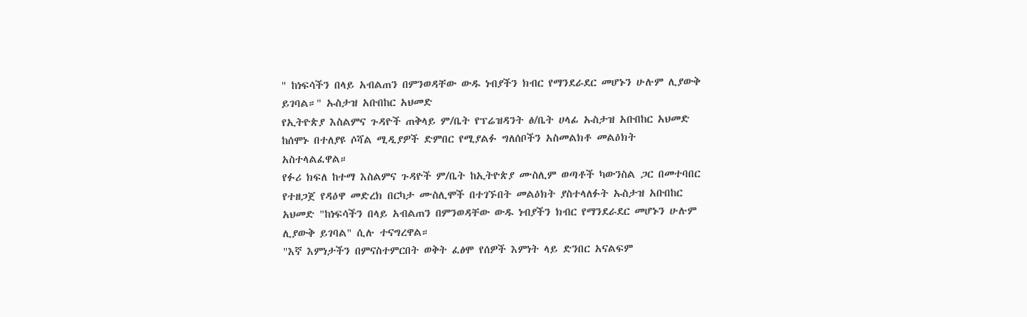" ከነፍሳችን በላይ አብልጠን በምንወዳቸው ውዱ ነብያችን ክብር የማንደራደር መሆኑን ሁሉም ሊያውቅ ይገባል።" ኡስታዝ አቡበከር አህመድ
የኢትዮጵያ እስልምና ጉዳዮች ጠቅላይ ም/ቤት የፕሬዝዳንት ፅ/ቤት ሀላፊ ኡስታዝ አቡበከር አህመድ ከሰሞኑ በተለያዩ ሶሻል ሚዲያዎች ድምበር የሚያልፉ ግለሰቦችን አስመልክቶ መልዕክት አስተላልፈዋል።
የፉሪ ክፍለ ከተማ እስልምና ጉዳዮች ም/ቤት ከኢትዮጵያ ሙስሊም ወጣቶች ካውንስል ጋር በመተባበር የተዘጋጀ የዳዕዋ መድረክ በርካታ ሙስሊሞች በተገኙበት መልዕክት ያስተላለፉት ኡስታዝ አቡበከር አህመድ "ከነፍሳችን በላይ አብልጠን በምንወዳቸው ውዱ ነብያችን ክብር የማንደራደር መሆኑን ሁሉም ሊያውቅ ይገባል" ሲሉ ተናግረዋል።
"እኛ እምነታችን በምናስተምርበት ወቅት ፈፅሞ የሰዎች እምነት ላይ ድንበር አናልፍም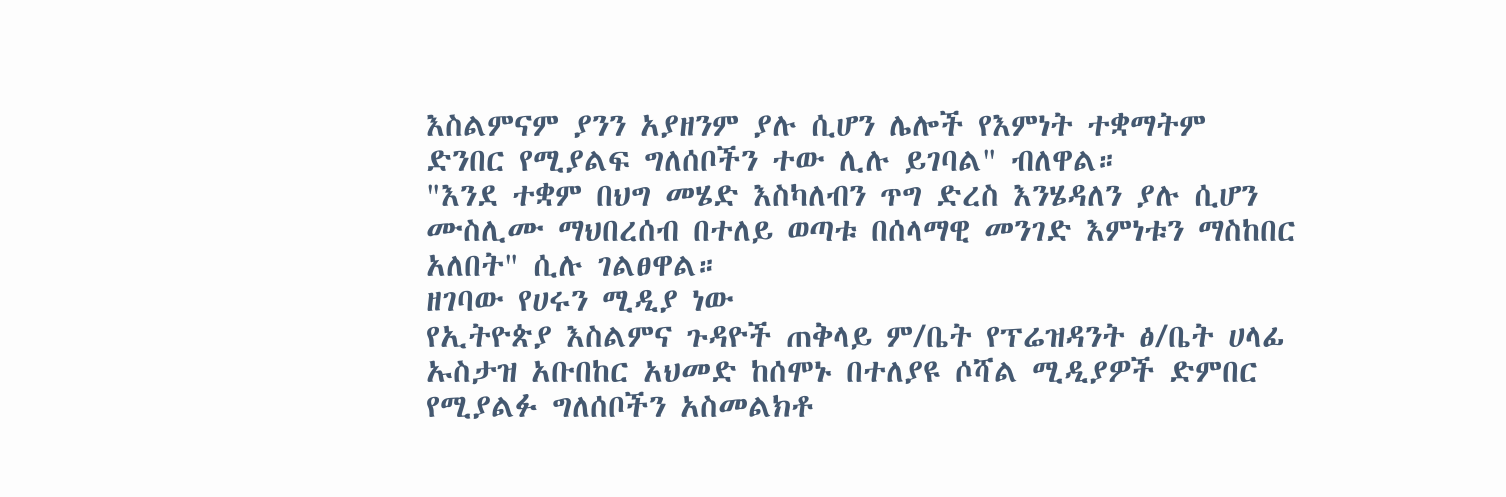እስልምናም ያንን አያዘንም ያሉ ሲሆን ሌሎች የእምነት ተቋማትም ድንበር የሚያልፍ ግለሰቦችን ተው ሊሉ ይገባል" ብለዋል።
"እንደ ተቋም በህግ መሄድ እስካለብን ጥግ ድረስ እንሄዳለን ያሉ ሲሆን ሙስሊሙ ማህበረሰብ በተለይ ወጣቱ በሰላማዊ መንገድ እምነቱን ማስከበር አለበት" ሲሉ ገልፀዋል።
ዘገባው የሀሩን ሚዲያ ነው
የኢትዮጵያ እስልምና ጉዳዮች ጠቅላይ ም/ቤት የፕሬዝዳንት ፅ/ቤት ሀላፊ ኡስታዝ አቡበከር አህመድ ከሰሞኑ በተለያዩ ሶሻል ሚዲያዎች ድምበር የሚያልፉ ግለሰቦችን አስመልክቶ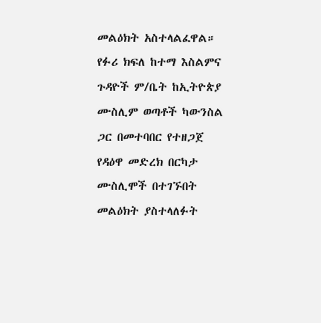መልዕክት አስተላልፈዋል።
የፉሪ ክፍለ ከተማ እስልምና ጉዳዮች ም/ቤት ከኢትዮጵያ ሙስሊም ወጣቶች ካውንስል ጋር በመተባበር የተዘጋጀ የዳዕዋ መድረክ በርካታ ሙስሊሞች በተገኙበት መልዕክት ያስተላለፉት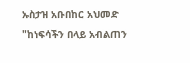ኡስታዝ አቡበከር አህመድ "ከነፍሳችን በላይ አብልጠን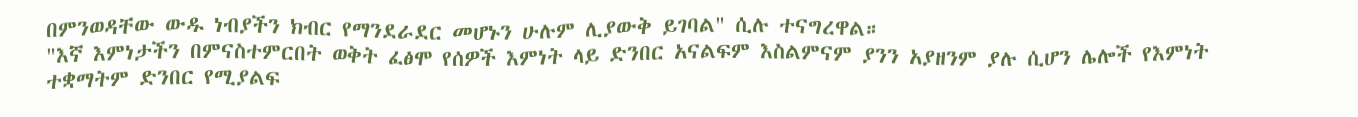በምንወዳቸው ውዱ ነብያችን ክብር የማንደራደር መሆኑን ሁሉም ሊያውቅ ይገባል" ሲሉ ተናግረዋል።
"እኛ እምነታችን በምናስተምርበት ወቅት ፈፅሞ የሰዎች እምነት ላይ ድንበር አናልፍም እስልምናም ያንን አያዘንም ያሉ ሲሆን ሌሎች የእምነት ተቋማትም ድንበር የሚያልፍ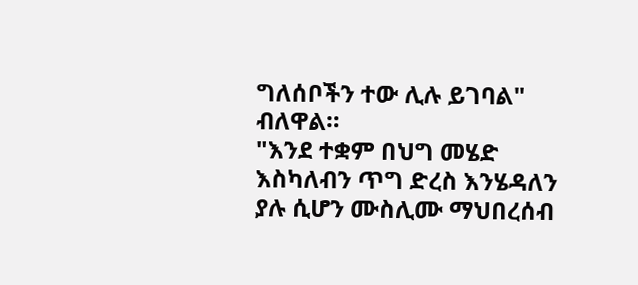ግለሰቦችን ተው ሊሉ ይገባል" ብለዋል።
"እንደ ተቋም በህግ መሄድ እስካለብን ጥግ ድረስ እንሄዳለን ያሉ ሲሆን ሙስሊሙ ማህበረሰብ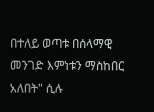በተለይ ወጣቱ በሰላማዊ መንገድ እምነቱን ማስከበር አለበት" ሲሉ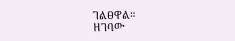ገልፀዋል።
ዘገባው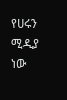የሀሩን ሚዲያ ነው